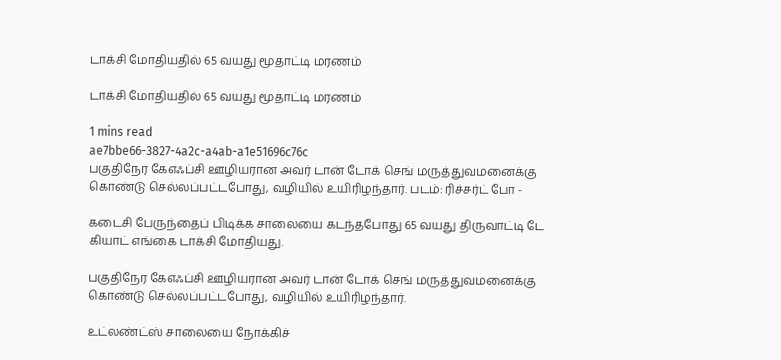டாக்சி மோதியதில் 65 வயது மூதாட்டி மரணம்

டாக்சி மோதியதில் 65 வயது மூதாட்டி மரணம்

1 mins read
ae7bbe66-3827-4a2c-a4ab-a1e51696c76c
பகுதிநேர கேஎஃப்சி ஊழியரான அவர் டான் டோக் செங் மருத்துவமனைக்கு கொண்டு செல்லப்பட்டபோது, வழியில் உயிரிழந்தார். படம்: ரிச்சர்ட் போ -

கடைசி பேருந்தைப் பிடிக்க சாலையை கடந்தபோது 65 வயது திருவாட்டி டே கியாட் எங்கை டாக்சி மோதியது.

பகுதிநேர கேஎஃப்சி ஊழியரான அவர் டான் டோக் செங் மருத்துவமனைக்கு கொண்டு செல்லப்பட்டபோது, வழியில் உயிரிழந்தார்.

உட்லண்ட்ஸ் சாலையை நோக்கிச்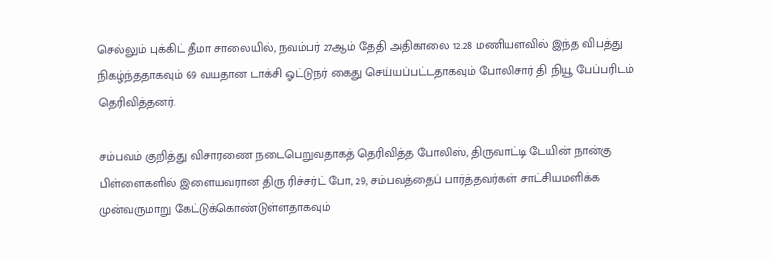செல்லும் புக்கிட் தீமா சாலையில், நவம்பர் 27ஆம் தேதி அதிகாலை 12.28 மணியளவில் இந்த விபத்து நிகழ்ந்ததாகவும் 69 வயதான டாக்சி ஓட்டுநர் கைது செய்யப்பட்டதாகவும் போலிசார் தி நியூ பேப்பரிடம் தெரிவித்தனர்.

சம்பவம் குறித்து விசாரணை நடைபெறுவதாகத் தெரிவித்த போலிஸ், திருவாட்டி டேயின் நான்கு பிள்ளைகளில் இளையவரான திரு ரிச்சர்ட் போ, 29, சம்பவத்தைப் பார்த்தவர்கள் சாட்சியமளிக்க முன்வருமாறு கேட்டுக்கொண்டுள்ளதாகவும்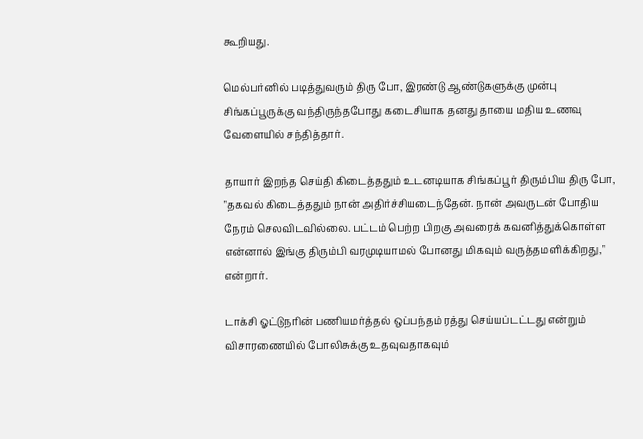கூறியது.

மெல்பர்னில் படித்துவரும் திரு போ, இரண்டு ஆண்டுகளுக்கு முன்பு சிங்கப்பூருக்கு வந்திருந்தபோது கடைசியாக தனது தாயை மதிய உணவு வேளையில் சந்தித்தார்.

தாயார் இறந்த செய்தி கிடைத்ததும் உடனடியாக சிங்கப்பூர் திரும்பிய திரு போ, "தகவல் கிடைத்ததும் நான் அதிர்ச்சியடைந்தேன். நான் அவருடன் போதிய நேரம் செலவிடவில்லை. பட்டம் பெற்ற பிறகு அவரைக் கவனித்துக்கொள்ள என்னால் இங்கு திரும்பி வரமுடியாமல் போனது மிகவும் வருத்தமளிக்கிறது," என்றார்.

டாக்சி ஓட்டுநரின் பணியமர்த்தல் ஒப்பந்தம் ரத்து செய்யப்டட்டது என்றும் விசாரணையில் போலிசுக்கு உதவுவதாகவும்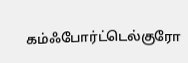கம்ஃபோர்ட்டெல்குரோ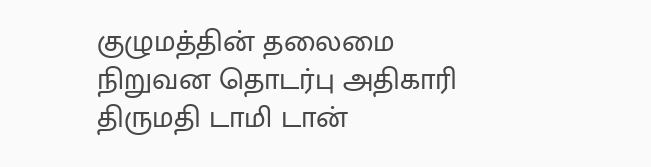குழுமத்தின் தலைமை நிறுவன தொடர்பு அதிகாரி திருமதி டாமி டான்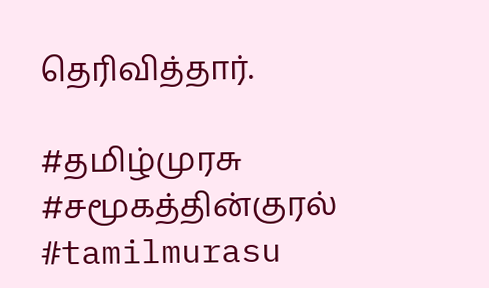தெரிவித்தார்.

#தமிழ்முரசு #சமூகத்தின்குரல் #tamilmurasu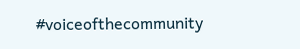#voiceofthecommunity